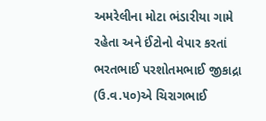અમરેલીના મોટા ભંડારીયા ગામે રહેતા અને ઈંટોનો વેપાર કરતાં ભરતભાઈ પરશોતમભાઈ જીકાદ્રા (ઉ.વ.૫૦)એ ચિરાગભાઈ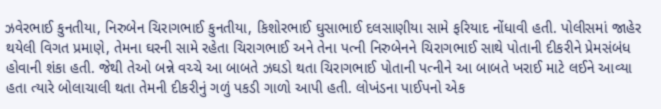ઝવેરભાઈ કુનતીયા, નિરુબેન ચિરાગભાઈ કુનતીયા, કિશોરભાઈ ઘુસાભાઈ દલસાણીયા સામે ફરિયાદ નોંધાવી હતી. પોલીસમાં જાહેર થયેલી વિગત પ્રમાણે, તેમના ઘરની સામે રહેતા ચિરાગભાઈ અને તેના પત્ની નિરુબેનને ચિરાગભાઈ સાથે પોતાની દીકરીને પ્રેમસંબંધ હોવાની શંકા હતી. જેથી તેઓ બન્ને વચ્ચે આ બાબતે ઝઘડો થતા ચિરાગભાઈ પોતાની પત્નીને આ બાબતે ખરાઈ માટે લઈને આવ્યા હતા ત્યારે બોલાચાલી થતા તેમની દીકરીનું ગળું પકડી ગાળો આપી હતી. લોખંડના પાઈપનો એક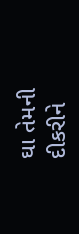ઘા તેમની દીકરીને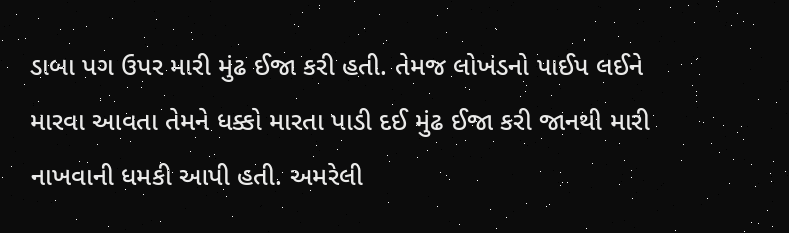ડાબા પગ ઉપર મારી મુંઢ ઈજા કરી હતી. તેમજ લોખંડનો પાઈપ લઈને મારવા આવતા તેમને ધક્કો મારતા પાડી દઈ મુંઢ ઈજા કરી જાનથી મારી નાખવાની ધમકી આપી હતી. અમરેલી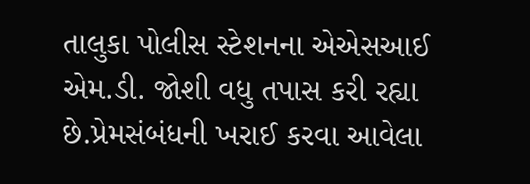તાલુકા પોલીસ સ્ટેશનના એએસઆઈ એમ.ડી. જોશી વધુ તપાસ કરી રહ્યા છે.પ્રેમસંબંધની ખરાઈ કરવા આવેલા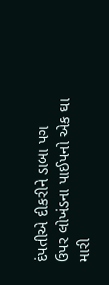દંપતીએ દીકરીને ડાબા પગ ઉપર લોખંડના પાઈપનો એક ઘા મારી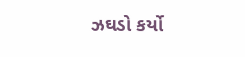ઝઘડો કર્યો